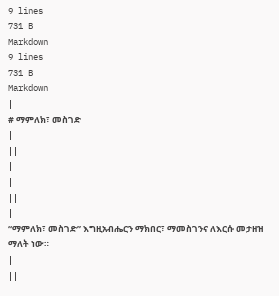9 lines
731 B
Markdown
9 lines
731 B
Markdown
|
# ማምለክ፣ መስገድ
|
||
|
|
||
|
“ማምለክ፣ መስገድ” እግዚአብሔርን ማክበር፣ ማመስገንና ለእርሱ መታዘዝ ማለት ነው።
|
||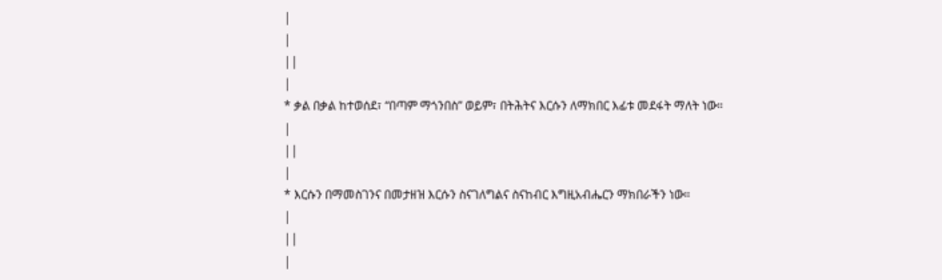|
|
||
|
* ቃል በቃል ከተወሰደ፣ “በጣም ማጎንበስ” ወይም፣ በትሕትና እርሱን ለማክበር እፊቱ መደፋት ማለት ነው።
|
||
|
* እርሱን በማመስገንና በመታዘዝ እርሱን ስናገለግልና ስናከብር እግዚአብሔርን ማክበራችን ነው።
|
||
|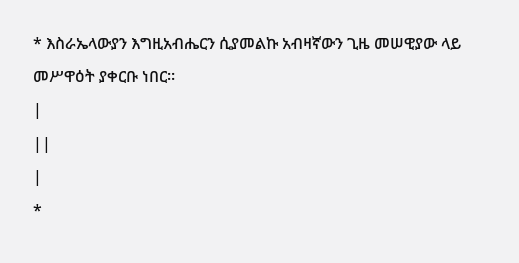* እስራኤላውያን እግዚአብሔርን ሲያመልኩ አብዛኛውን ጊዜ መሠዊያው ላይ መሥዋዕት ያቀርቡ ነበር።
|
||
|
*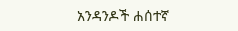አንዳንዶች ሐሰተኛ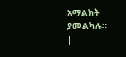አማልክት ያመልካሉ።
|